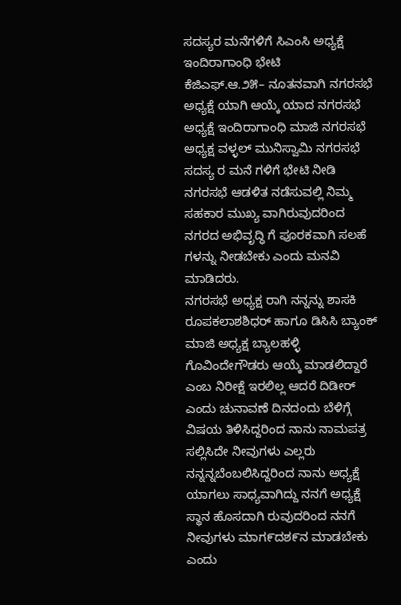ಸದಸ್ಯರ ಮನೆಗಳಿಗೆ ಸಿಎಂಸಿ ಅಧ್ಯಕ್ಷೆ ಇಂದಿರಾಗಾಂಧಿ ಭೇಟಿ
ಕೆಜಿಎಫ್.ಆ.೨೫– ನೂತನವಾಗಿ ನಗರಸಭೆ ಅಧ್ಯಕ್ಷೆ ಯಾಗಿ ಆಯ್ಕೆ ಯಾದ ನಗರಸಭೆ ಅಧ್ಯಕ್ಷೆ ಇಂದಿರಾಗಾಂಧಿ ಮಾಜಿ ನಗರಸಭೆ ಅಧ್ಯಕ್ಷ ವಳ್ಳಲ್ ಮುನಿಸ್ವಾಮಿ ನಗರಸಭೆ ಸದಸ್ಯ ರ ಮನೆ ಗಳಿಗೆ ಭೇಟಿ ನೀಡಿ ನಗರಸಭೆ ಆಡಳಿತ ನಡೆಸುವಲ್ಲಿ ನಿಮ್ಮ ಸಹಕಾರ ಮುಖ್ಯ ವಾಗಿರುವುದರಿಂದ ನಗರದ ಅಭಿವೃದ್ಧಿ ಗೆ ಪೂರಕವಾಗಿ ಸಲಹೆ ಗಳನ್ನು ನೀಡಬೇಕು ಎಂದು ಮನವಿ ಮಾಡಿದರು.
ನಗರಸಭೆ ಅಧ್ಯಕ್ಷ ರಾಗಿ ನನ್ನನ್ನು ಶಾಸಕಿ ರೂಪಕಲಾಶಶಿಧರ್ ಹಾಗೂ ಡಿಸಿಸಿ ಬ್ಯಾಂಕ್ ಮಾಜಿ ಅಧ್ಯಕ್ಷ ಬ್ಯಾಲಹಳ್ಳಿ ಗೊವಿಂದೇಗೌಡರು ಆಯ್ಕೆ ಮಾಡಲಿದ್ದಾರೆ ಎಂಬ ನಿರೀಕ್ಷೆ ಇರಲಿಲ್ಲ ಆದರೆ ದಿಡೀರ್ ಎಂದು ಚುನಾವಣೆ ದಿನದಂದು ಬೆಳಿಗ್ಗೆ ವಿಷಯ ತಿಳಿಸಿದ್ದರಿಂದ ನಾನು ನಾಮಪತ್ರ ಸಲ್ಲಿಸಿದೇ ನೀವುಗಳು ಎಲ್ಲರು ನನ್ನನ್ನಬೆಂಬಲಿಸಿದ್ದರಿಂದ ನಾನು ಅಧ್ಯಕ್ಷೆ ಯಾಗಲು ಸಾಧ್ಯವಾಗಿದ್ದು ನನಗೆ ಅಧ್ಯಕ್ಷೆ ಸ್ಥಾನ ಹೊಸದಾಗಿ ರುವುದರಿಂದ ನನಗೆ ನೀವುಗಳು ಮಾಗ೯ದಶ೯ನ ಮಾಡಬೇಕು ಎಂದು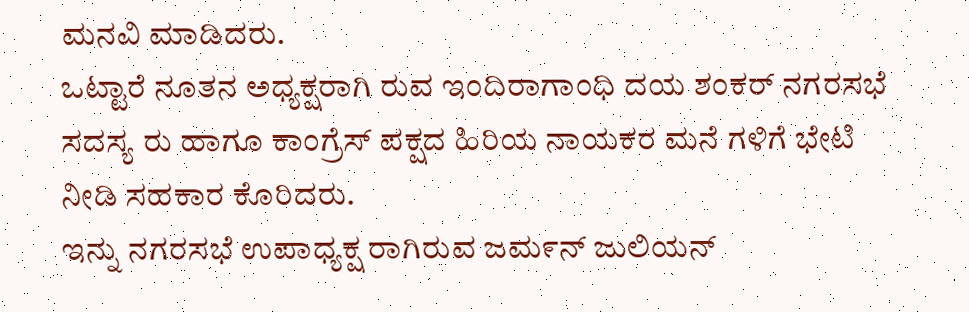ಮನವಿ ಮಾಡಿದರು.
ಒಟ್ಟಾರೆ ನೂತನ ಅಧ್ಯಕ್ಷರಾಗಿ ರುವ ಇಂದಿರಾಗಾಂಧಿ ದಯ ಶಂಕರ್ ನಗರಸಭೆ ಸದಸ್ಯ ರು ಹಾಗೂ ಕಾಂಗ್ರೆಸ್ ಪಕ್ಷದ ಹಿರಿಯ ನಾಯಕರ ಮನೆ ಗಳಿಗೆ ಭೇಟಿ ನೀಡಿ ಸಹಕಾರ ಕೊರಿದರು.
ಇನ್ನು ನಗರಸಭೆ ಉಪಾಧ್ಯಕ್ಷ ರಾಗಿರುವ ಜಮ೯ನ್ ಜುಲಿಯನ್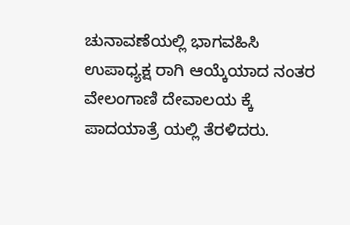ಚುನಾವಣೆಯಲ್ಲಿ ಭಾಗವಹಿಸಿ ಉಪಾಧ್ಯಕ್ಷ ರಾಗಿ ಆಯ್ಕೆಯಾದ ನಂತರ ವೇಲಂಗಾಣಿ ದೇವಾಲಯ ಕ್ಕೆ ಪಾದಯಾತ್ರೆ ಯಲ್ಲಿ ತೆರಳಿದರು.